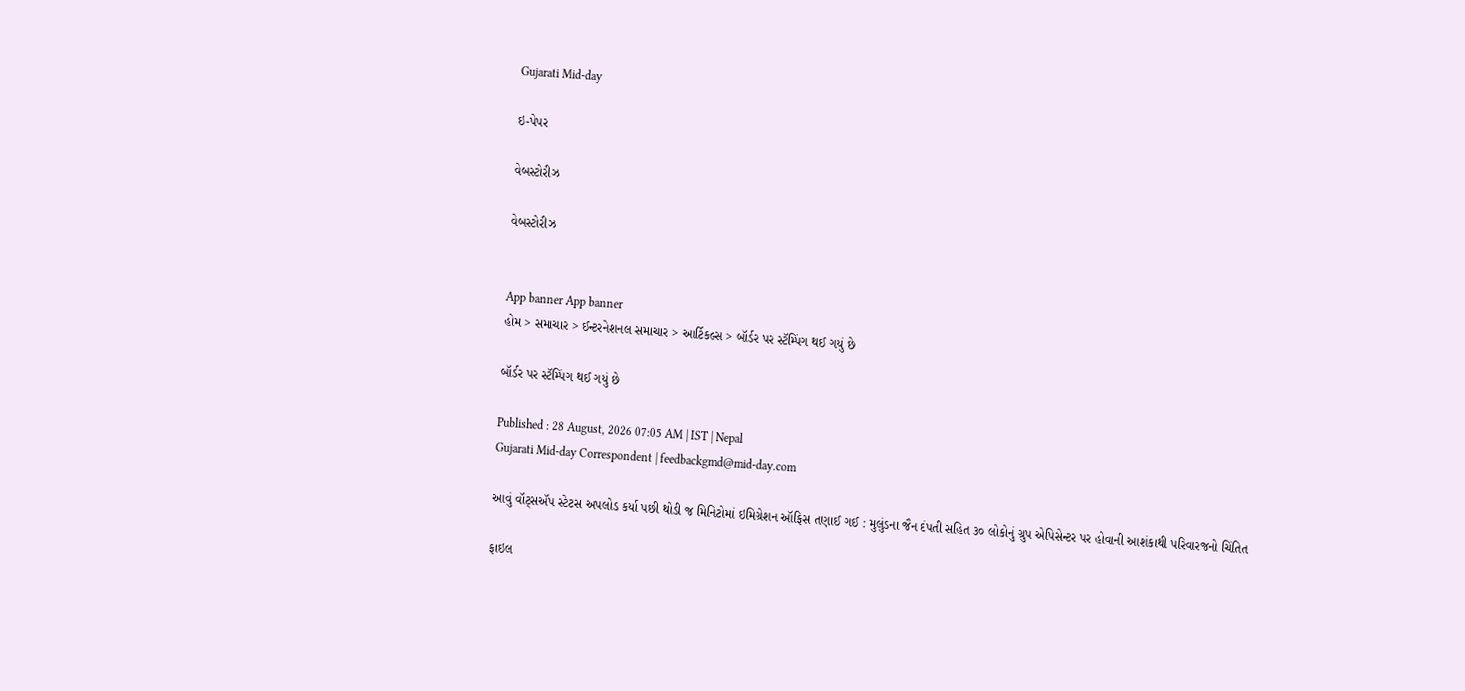Gujarati Mid-day

ઇ-પેપર

વેબસ્ટોરીઝ

વેબસ્ટોરીઝ


App banner App banner
હોમ > સમાચાર > ઈન્ટરનેશનલ સમાચાર > આર્ટિકલ્સ > બૉર્ડર પર સ્ટૅમ્પિંગ થઈ ગયું છે

બૉર્ડર પર સ્ટૅમ્પિંગ થઈ ગયું છે

Published : 28 August, 2026 07:05 AM | IST | Nepal
Gujarati Mid-day Correspondent | feedbackgmd@mid-day.com

આવું વૉટ્સઍપ સ્ટેટસ અપલોડ કર્યા પછી થોડી જ મિનિટોમાં ઇમિગ્રેશન ઑફિસ તણાઈ ગઈ : મુલુંડના જૈન દંપતી સહિત ૩૦ લોકોનું ગ્રુપ એપિસેન્ટર પર હોવાની આશંકાથી પરિવારજનો ચિંતિત

ફાઇલ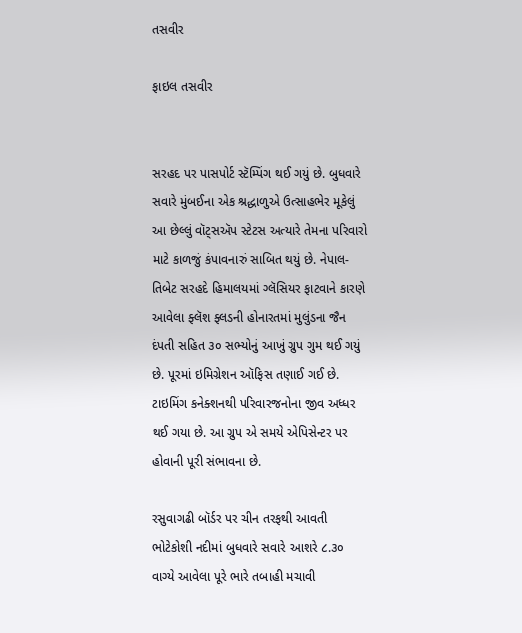તસવીર

ફાઇલ તસવીર


સરહદ પર પાસપોર્ટ સ્ટૅમ્પિંગ થઈ ગયું છે. બુધવારે સવારે મુંબઈના એક શ્રદ્ધાળુએ ઉત્સાહભેર મૂકેલું આ છેલ્લું વૉટ્સઍપ સ્ટેટસ અત્યારે તેમના પરિવારો માટે કાળજું કંપાવનારું સાબિત થયું છે. નેપાલ-તિબેટ સરહદે હિમાલયમાં ગ્લૅસિયર ફાટવાને કારણે આવેલા ફ્લૅશ ફ્લડની હોનારતમાં મુલુંડના જૈન દંપતી સહિત ૩૦ સભ્યોનું આખું ગ્રુપ ગુમ થઈ ગયું છે. પૂરમાં ઇમિગ્રેશન ઑફિસ તણાઈ ગઈ છે. ટાઇમિંગ કનેક્શનથી પરિવારજનોના જીવ અધ્ધર થઈ ગયા છે. આ ગ્રુપ એ સમયે એપિસેન્ટર પર હોવાની પૂરી સંભાવના છે.

રસુવાગઢી બૉર્ડર પર ચીન તરફથી આવતી ભોટેકોશી નદીમાં બુધવારે સવારે આશરે ૮.૩૦ વાગ્યે આવેલા પૂરે ભારે તબાહી મચાવી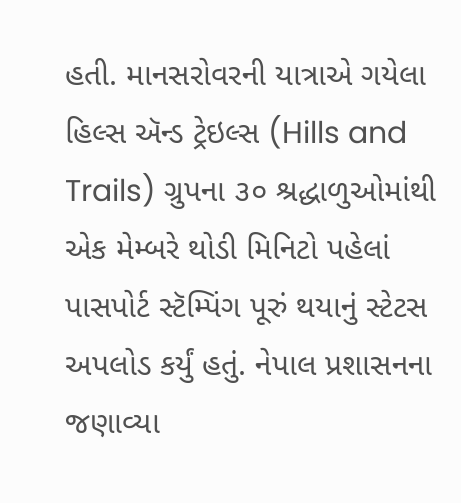હતી. માનસરોવરની યાત્રાએ ગયેલા હિલ્સ ઍન્ડ ટ્રેઇલ્સ (Hills and Trails) ગ્રુપના ૩૦ શ્રદ્ધાળુઓમાંથી એક મેમ્બરે થોડી મિનિટો પહેલાં પાસપોર્ટ સ્ટૅમ્પિંગ પૂરું થયાનું સ્ટેટસ અપલોડ કર્યું હતું. નેપાલ પ્રશાસનના જણાવ્યા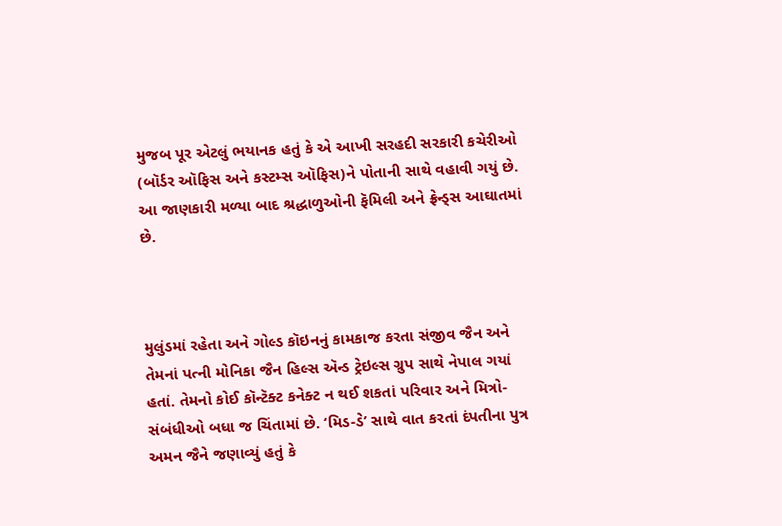મુજબ પૂર એટલું ભયાનક હતું કે એ આખી સરહદી સરકારી કચેરીઓ (બૉર્ડર ઑફિસ અને કસ્ટમ્સ ઑફિસ)ને પોતાની સાથે વહાવી ગયું છે. આ જાણકારી મળ્યા બાદ શ્રદ્ધાળુઓની ફૅમિલી અને ફ્રેન્ડ્સ આઘાતમાં છે.



મુલુંડમાં રહેતા અને ગોલ્ડ કૉઇનનું કામકાજ કરતા સંજીવ જૈન અને તેમનાં પત્ની મોનિકા જૈન હિલ્સ ઍન્ડ ટ્રેઇલ્સ ગ્રુપ સાથે નેપાલ ગયાં હતાં. તેમનો કોઈ કૉન્ટૅક્ટ કનેક્ટ ન થઈ શકતાં પરિવાર અને મિત્રો-સંબંધીઓ બધા જ ચિંતામાં છે. ‘મિડ-ડે’ સાથે વાત કરતાં દંપતીના પુત્ર અમન જૈને જણાવ્યું હતું કે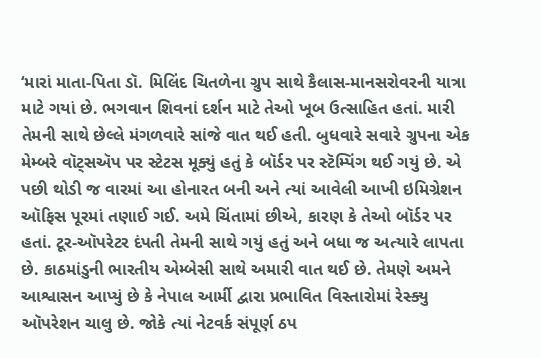‘મારાં માતા-પિતા ડૉ. મિલિંદ ચિતળેના ગ્રુપ સાથે કૈલાસ-માનસરોવરની યાત્રા માટે ગયાં છે. ભગવાન શિવનાં દર્શન માટે તેઓ ખૂબ ઉત્સાહિત હતાં. મારી તેમની સાથે છેલ્લે મંગળવારે સાંજે વાત થઈ હતી. બુધવારે સવારે ગ્રુપના એક મેમ્બરે વૉટ્સઍપ પર સ્ટેટસ મૂક્યું હતું કે બૉર્ડર પર સ્ટૅમ્પિંગ થઈ ગયું છે. એ પછી થોડી જ વારમાં આ હોનારત બની અને ત્યાં આવેલી આખી ઇમિગ્રેશન ઑફિસ પૂરમાં તણાઈ ગઈ. અમે ચિંતામાં છીએ, કારણ કે તેઓ બૉર્ડર પર હતાં. ટૂર-ઑપરેટર દંપતી તેમની સાથે ગયું હતું અને બધા જ અત્યારે લાપતા છે. કાઠમાંડુની ભારતીય એમ્બેસી સાથે અમારી વાત થઈ છે. તેમણે અમને આશ્વાસન આપ્યું છે કે નેપાલ આર્મી દ્વારા પ્રભાવિત વિસ્તારોમાં રેસ્ક્યુ ઑપરેશન ચાલુ છે. જોકે ત્યાં નેટવર્ક સંપૂર્ણ ઠપ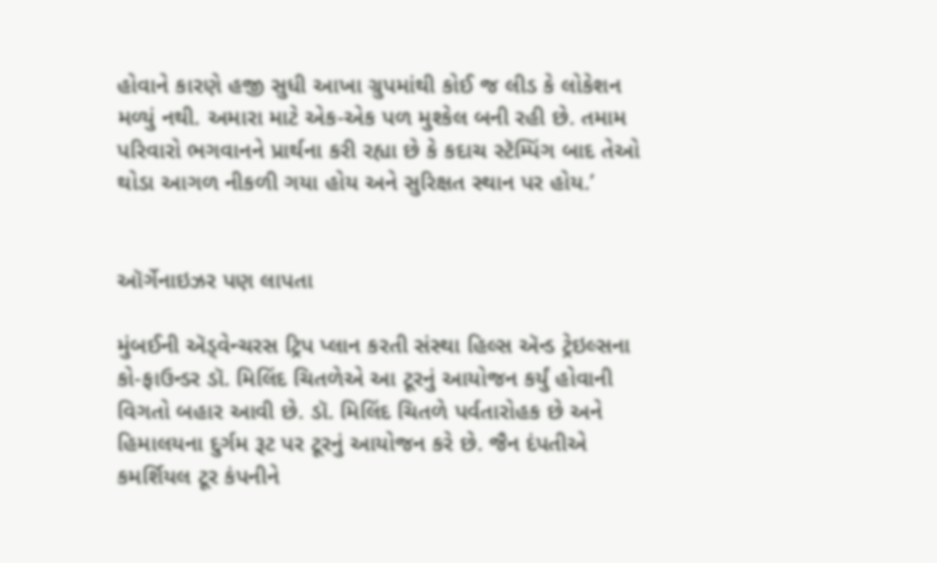હોવાને કારણે હજી સુધી આખા ગ્રુપમાંથી કોઈ જ લીડ કે લોકેશન મળ્યું નથી. અમારા માટે એક-એક પળ મુશ્કેલ બની રહી છે. તમામ પરિવારો ભગવાનને પ્રાર્થના કરી રહ્યા છે કે કદાચ સ્ટૅમ્પિંગ બાદ તેઓ થોડા આગળ નીકળી ગયા હોય અને સુરિક્ષત સ્થાન પર હોય.’


ઑર્ગેનાઇઝર પણ લાપતા

મુંબઈની ઍડ્વેન્ચરસ ટ્રિપ પ્લાન કરતી સંસ્થા હિલ્સ ઍન્ડ ટ્રેઇલ્સના કો-ફાઉન્ડર ડૉ. મિલિંદ ચિતળેએ આ ટૂરનું આયોજન કર્યું હોવાની વિગતો બહાર આવી છે. ડૉ. મિલિંદ ચિતળે પર્વતારોહક છે અને હિમાલયના દુર્ગમ રૂટ પર ટૂરનું આયોજન કરે છે. જૈન દંપતીએ કમર્શિયલ ટૂર કંપનીને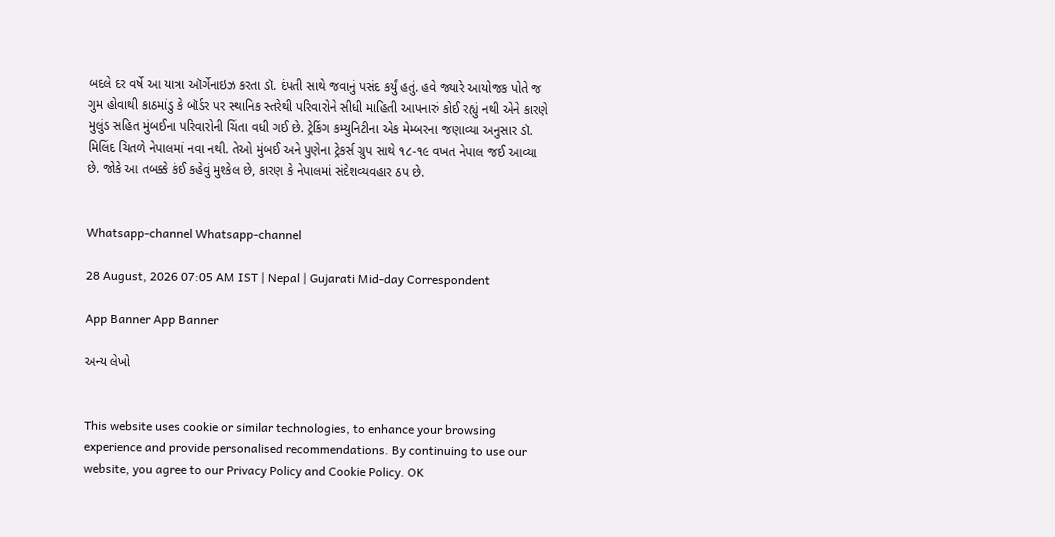બદલે દર વર્ષે આ યાત્રા ઑર્ગેનાઇઝ કરતા ડૉ. દંપતી સાથે જવાનું પસંદ કર્યું હતું. હવે જ્યારે આયોજક પોતે જ ગુમ હોવાથી કાઠમાંડુ કે બૉર્ડર પર સ્થાનિક સ્તરેથી પરિવારોને સીધી માહિતી આપનારું કોઈ રહ્યું નથી એને કારણે મુલુંડ સહિત મુંબઈના પરિવારોની ચિંતા વધી ગઈ છે. ટ્રેકિંગ કમ્યુનિટીના એક મેમ્બરના જણાવ્યા અનુસાર ડૉ. મિલિંદ ચિતળે નેપાલમાં નવા નથી. તેઓ મુંબઈ અને પુણેના ટ્રેકર્સ ગ્રુપ સાથે ૧૮-૧૯ વખત નેપાલ જઈ આવ્યા છે. જોકે આ તબક્કે કંઈ કહેવું મુશ્કેલ છે, કારણ કે નેપાલમાં સંદેશવ્યવહાર ઠપ છે.


Whatsapp-channel Whatsapp-channel

28 August, 2026 07:05 AM IST | Nepal | Gujarati Mid-day Correspondent

App Banner App Banner

અન્ય લેખો


This website uses cookie or similar technologies, to enhance your browsing experience and provide personalised recommendations. By continuing to use our website, you agree to our Privacy Policy and Cookie Policy. OK